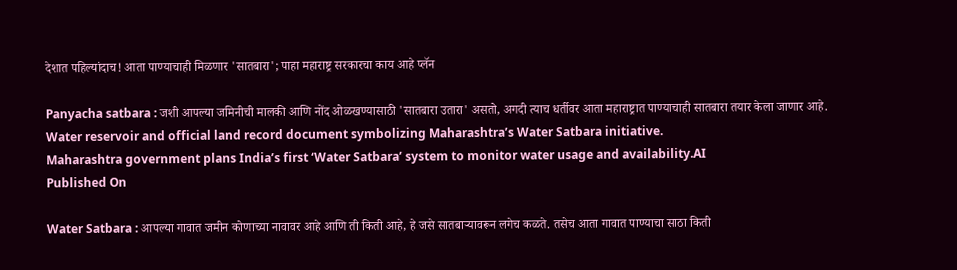देशात पहिल्यांदाच! आता पाण्याचाही मिळणार 'सातबारा'; पाहा महाराष्ट्र सरकारचा काय आहे प्लॅन

Panyacha satbara : जशी आपल्या जमिनीची मालकी आणि नोंद ओळखण्यासाठी 'सातबारा उतारा' असतो, अगदी त्याच धर्तीवर आता महाराष्ट्रात पाण्याचाही सातबारा तयार केला जाणार आहे.
Water reservoir and official land record document symbolizing Maharashtra’s Water Satbara initiative.
Maharashtra government plans India’s first ‘Water Satbara’ system to monitor water usage and availability.AI
Published On

Water Satbara : आपल्या गावात जमीन कोणाच्या नावावर आहे आणि ती किती आहे, हे जसे सातबाऱ्यावरून लगेच कळते. तसेच आता गावात पाण्याचा साठा किती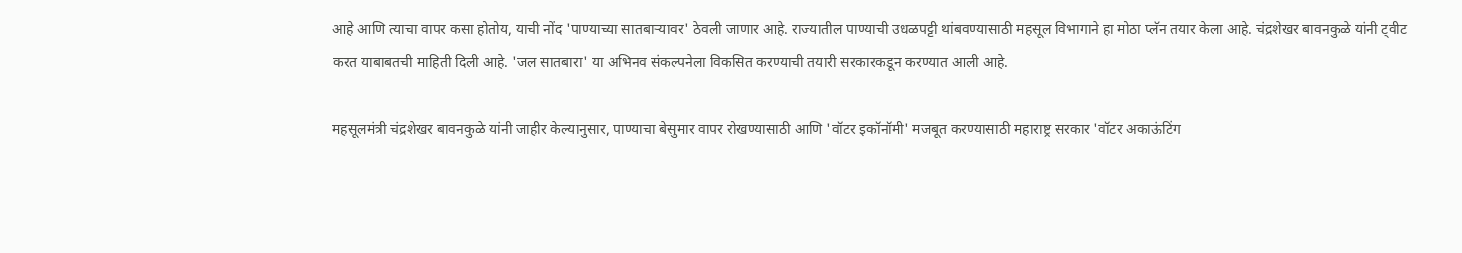आहे आणि त्याचा वापर कसा होतोय, याची नोंद 'पाण्याच्या सातबाऱ्यावर' ठेवली जाणार आहे. राज्यातील पाण्याची उधळपट्टी थांबवण्यासाठी महसूल विभागाने हा मोठा प्लॅन तयार केला आहे. चंद्रशेखर बावनकुळे यांनी ट्वीट करत याबाबतची माहिती दिली आहे. 'जल सातबारा' या अभिनव संकल्पनेला विकसित करण्याची तयारी सरकारकडून करण्यात आली आहे.

महसूलमंत्री चंद्रशेखर बावनकुळे यांनी जाहीर केल्यानुसार, पाण्याचा बेसुमार वापर रोखण्यासाठी आणि 'वॉटर इकॉनॉमी' मजबूत करण्यासाठी महाराष्ट्र सरकार 'वॉटर अकाऊंटिंग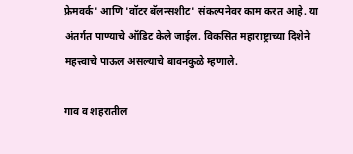फ्रेमवर्क' आणि 'वॉटर बॅलन्सशीट' संकल्पनेवर काम करत आहे. या अंतर्गत पाण्याचे ऑडिट केले जाईल. विकसित महाराष्ट्राच्या दिशेने महत्त्वाचे पाऊल असल्याचे बावनकुळे म्हणाले.

गाव व शहरातील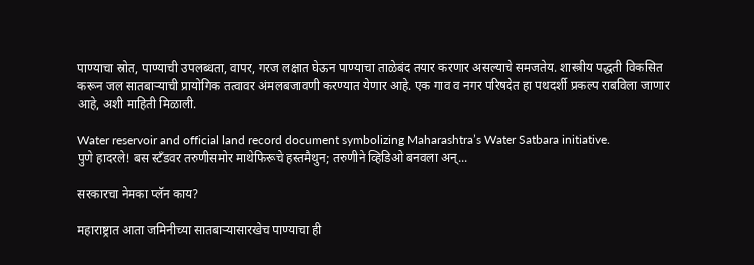पाण्याचा स्रोत, पाण्याची उपलब्धता, वापर, गरज लक्षात घेऊन पाण्याचा ताळेबंद तयार करणार असल्याचे समजतेय. शास्त्रीय पद्धती विकसित करून जल सातबाऱ्याची प्रायोगिक तत्वावर अंमलबजावणी करण्यात येणार आहे. एक गाव व नगर परिषदेत हा पथदर्शी प्रकल्प राबविला जाणार आहे, अशी माहिती मिळाली.

Water reservoir and official land record document symbolizing Maharashtra’s Water Satbara initiative.
पुणे हादरले! बस स्टँडवर तरुणीसमोर माथेफिरूचे हस्तमैथुन; तरुणीने व्हिडिओ बनवला अन्...

सरकारचा नेमका प्लॅन काय?

महाराष्ट्रात आता जमिनीच्या सातबाऱ्यासारखेच पाण्याचा ही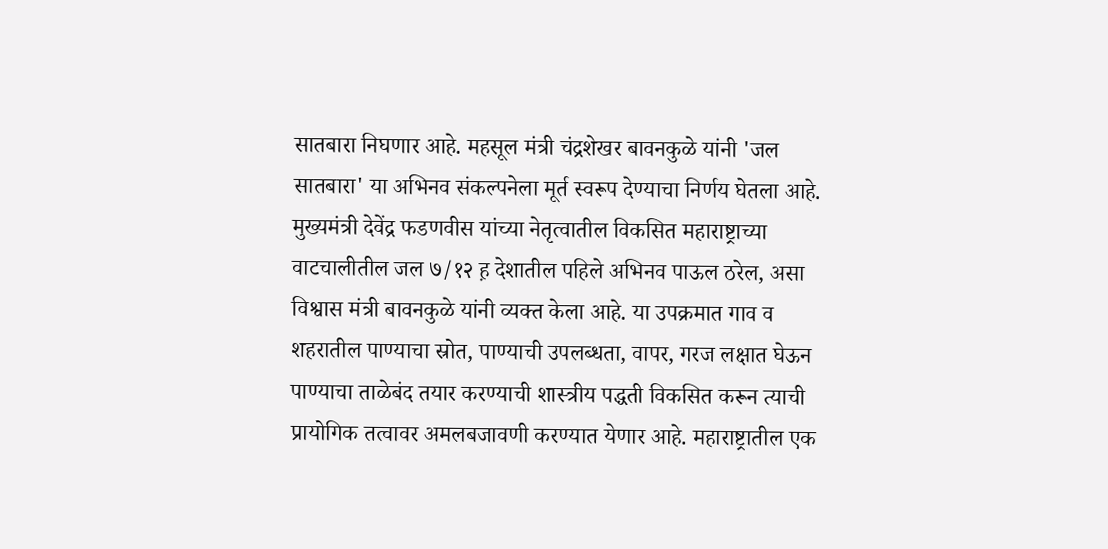सातबारा निघणार आहे. महसूल मंत्री चंद्रशेखर बावनकुळे यांनी 'जल सातबारा' या अभिनव संकल्पनेला मूर्त स्वरूप देण्याचा निर्णय घेतला आहे. मुख्यमंत्री देवेंद्र फडणवीस यांच्या नेतृत्वातील विकसित महाराष्ट्राच्या वाटचालीतील जल ७/१२ ह़ देशातील पहिले अभिनव पाऊल ठरेल, असा विश्वास मंत्री बावनकुळे यांनी व्यक्त केला आहे. या उपक्रमात गाव व शहरातील पाण्याचा स्रोत, पाण्याची उपलब्धता, वापर, गरज लक्षात घेऊन पाण्याचा ताळेबंद तयार करण्याची शास्त्रीय पद्धती विकसित करून त्याची प्रायोगिक तत्वावर अमलबजावणी करण्यात येणार आहे. महाराष्ट्रातील एक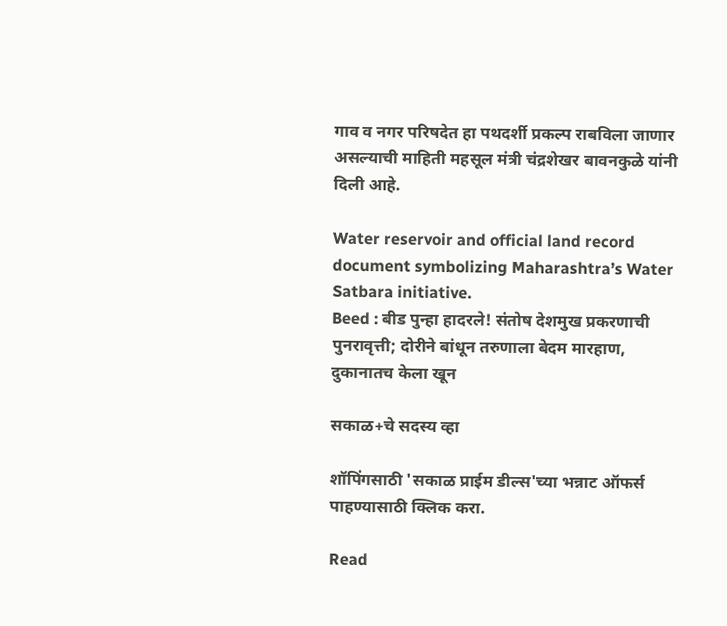गाव व नगर परिषदेत हा पथदर्शी प्रकल्प राबविला जाणार असल्याची माहिती महसूल मंत्री चंद्रशेखर बावनकुळे यांनी दिली आहे.

Water reservoir and official land record document symbolizing Maharashtra’s Water Satbara initiative.
Beed : बीड पुन्हा हादरले! संतोष देशमुख प्रकरणाची पुनरावृत्ती; दोरीने बांधून तरुणाला बेदम मारहाण, दुकानातच केला खून

सकाळ+चे सदस्य व्हा

शॉपिंगसाठी 'सकाळ प्राईम डील्स'च्या भन्नाट ऑफर्स पाहण्यासाठी क्लिक करा.

Read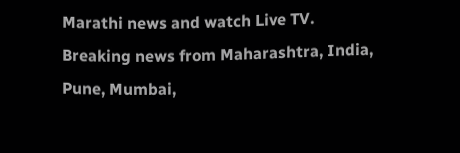Marathi news and watch Live TV. Breaking news from Maharashtra, India, Pune, Mumbai,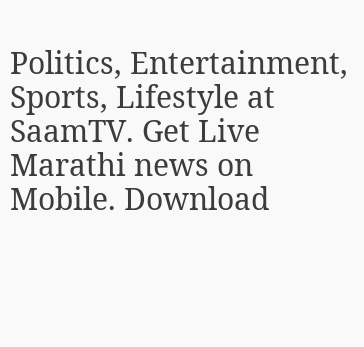Politics, Entertainment, Sports, Lifestyle at SaamTV. Get Live Marathi news on Mobile. Download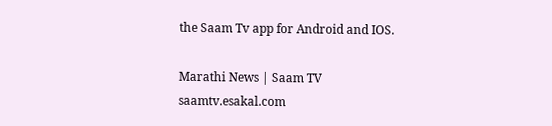the Saam Tv app for Android and IOS.

Marathi News | Saam TV
saamtv.esakal.com